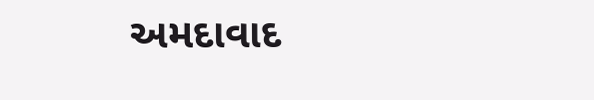અમદાવાદ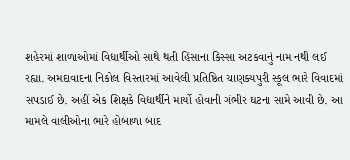શહેરમાં શાળાઓમાં વિદ્યાર્થીઓ સાથે થતી હિંસાના કિસ્સા અટકવાનું નામ નથી લઈ રહ્યા. અમદાવાદના નિકોલ વિસ્તારમાં આવેલી પ્રતિષ્ઠિત ચાણક્યપુરી સ્કૂલ ભારે વિવાદમાં સપડાઈ છે. અહીં એક શિક્ષકે વિદ્યાર્થીને માર્યો હોવાની ગંભીર ઘટના સામે આવી છે. આ મામલે વાલીઓના ભારે હોબાળા બાદ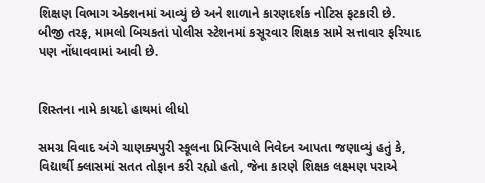શિક્ષણ વિભાગ એક્શનમાં આવ્યું છે અને શાળાને કારણદર્શક નોટિસ ફટકારી છે. બીજી તરફ, મામલો બિચકતાં પોલીસ સ્ટેશનમાં કસૂરવાર શિક્ષક સામે સત્તાવાર ફરિયાદ પણ નોંધાવવામાં આવી છે.


શિસ્તના નામે કાયદો હાથમાં લીધો

સમગ્ર વિવાદ અંગે ચાણક્યપુરી સ્કૂલના પ્રિન્સિપાલે નિવેદન આપતા જણાવ્યું હતું કે, વિદ્યાર્થી ક્લાસમાં સતત તોફાન કરી રહ્યો હતો, જેના કારણે શિક્ષક લક્ષ્મણ પરાએ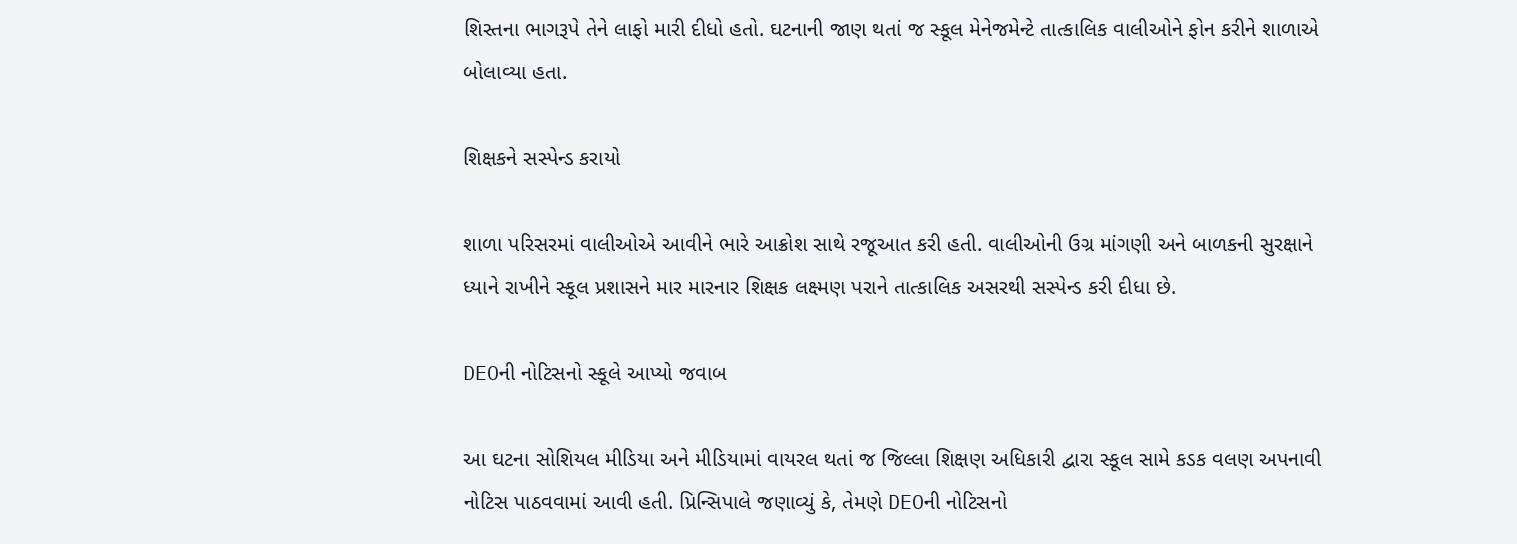શિસ્તના ભાગરૂપે તેને લાફો મારી દીધો હતો. ઘટનાની જાણ થતાં જ સ્કૂલ મેનેજમેન્ટે તાત્કાલિક વાલીઓને ફોન કરીને શાળાએ બોલાવ્યા હતા.

શિક્ષકને સસ્પેન્ડ કરાયો

શાળા પરિસરમાં વાલીઓએ આવીને ભારે આક્રોશ સાથે રજૂઆત કરી હતી. વાલીઓની ઉગ્ર માંગણી અને બાળકની સુરક્ષાને ધ્યાને રાખીને સ્કૂલ પ્રશાસને માર મારનાર શિક્ષક લક્ષ્મણ પરાને તાત્કાલિક અસરથી સસ્પેન્ડ કરી દીધા છે.

DEOની નોટિસનો સ્કૂલે આપ્યો જવાબ

આ ઘટના સોશિયલ મીડિયા અને મીડિયામાં વાયરલ થતાં જ જિલ્લા શિક્ષણ અધિકારી દ્વારા સ્કૂલ સામે કડક વલણ અપનાવી નોટિસ પાઠવવામાં આવી હતી. પ્રિન્સિપાલે જણાવ્યું કે, તેમણે DEOની નોટિસનો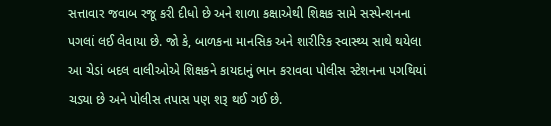સત્તાવાર જવાબ રજૂ કરી દીધો છે અને શાળા કક્ષાએથી શિક્ષક સામે સસ્પેન્શનના પગલાં લઈ લેવાયા છે. જો કે, બાળકના માનસિક અને શારીરિક સ્વાસ્થ્ય સાથે થયેલા આ ચેડાં બદલ વાલીઓએ શિક્ષકને કાયદાનું ભાન કરાવવા પોલીસ સ્ટેશનના પગથિયાં ચડ્યા છે અને પોલીસ તપાસ પણ શરૂ થઈ ગઈ છે.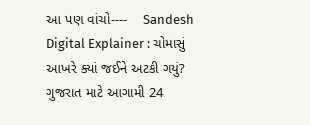આ પણ વાંચો----    Sandesh Digital Explainer : ચોમાસું આખરે ક્યાં જઈને અટકી ગયું? ગુજરાત માટે આગામી 24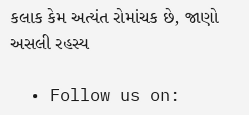કલાક કેમ અત્યંત રોમાંચક છે, જાણો અસલી રહસ્ય

  • Follow us on: